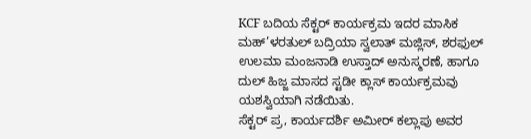KCF ಬದಿಯ ಸೆಕ್ಟರ್ ಕಾರ್ಯಕ್ರಮ ಇದರ ಮಾಸಿಕ ಮಹ್’ಳರತುಲ್ ಬದ್ರಿಯಾ ಸ್ವಲಾತ್ ಮಜ್ಲಿಸ್, ಶರಫುಲ್ ಉಲಮಾ ಮಂಜನಾಡಿ ಉಸ್ತಾದ್ ಅನುಸ್ಮರಣೆ, ಹಾಗೂ ದುಲ್ ಹಿಜ್ಜ ಮಾಸದ ಸ್ಟಡೀ ಕ್ಲಾಸ್ ಕಾರ್ಯಕ್ರಮವು ಯಶಸ್ವಿಯಾಗಿ ನಡೆಯಿತು.
ಸೆಕ್ಟರ್ ಪ್ರ, ಕಾರ್ಯದರ್ಶಿ ಅಮೀರ್ ಕಲ್ಲಾಪು ಅವರ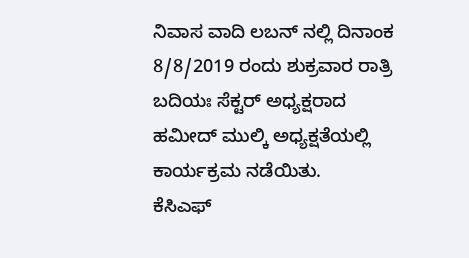ನಿವಾಸ ವಾದಿ ಲಬನ್ ನಲ್ಲಿ ದಿನಾಂಕ 8/8/2019 ರಂದು ಶುಕ್ರವಾರ ರಾತ್ರಿ ಬದಿಯಃ ಸೆಕ್ಟರ್ ಅಧ್ಯಕ್ಷರಾದ ಹಮೀದ್ ಮುಲ್ಕಿ ಅಧ್ಯಕ್ಷತೆಯಲ್ಲಿ ಕಾರ್ಯಕ್ರಮ ನಡೆಯಿತು.
ಕೆಸಿಎಫ್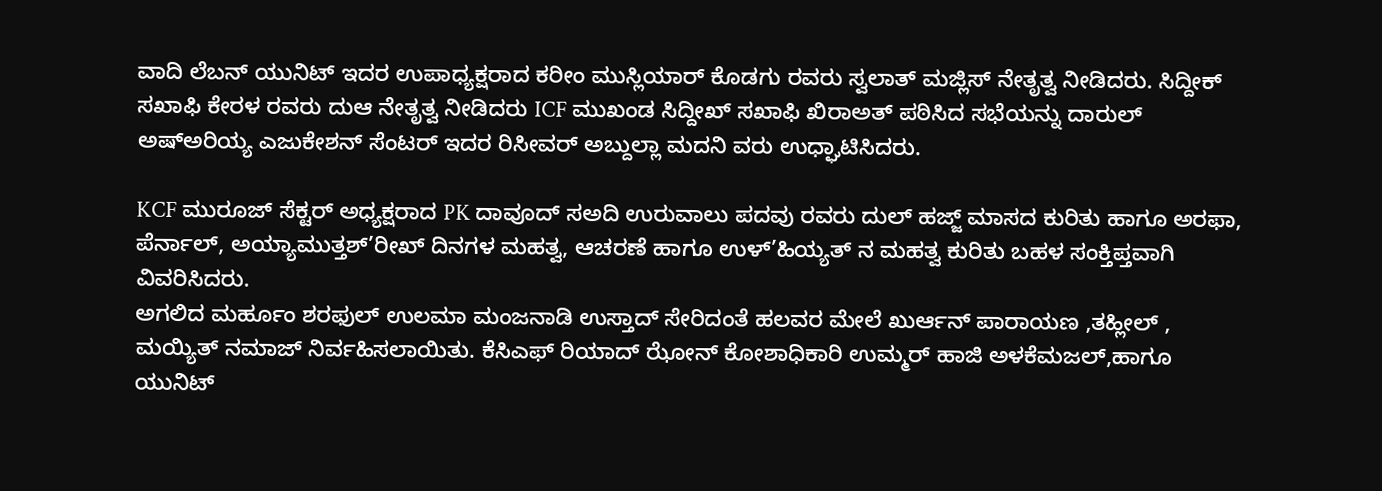ವಾದಿ ಲೆಬನ್ ಯುನಿಟ್ ಇದರ ಉಪಾಧ್ಯಕ್ಷರಾದ ಕರೀಂ ಮುಸ್ಲಿಯಾರ್ ಕೊಡಗು ರವರು ಸ್ವಲಾತ್ ಮಜ್ಲಿಸ್ ನೇತೃತ್ವ ನೀಡಿದರು. ಸಿದ್ದೀಕ್ ಸಖಾಫಿ ಕೇರಳ ರವರು ದುಆ ನೇತೃತ್ವ ನೀಡಿದರು ICF ಮುಖಂಡ ಸಿದ್ದೀಖ್ ಸಖಾಫಿ ಖಿರಾಅತ್ ಪಠಿಸಿದ ಸಭೆಯನ್ನು ದಾರುಲ್ ಅಷ್ಅರಿಯ್ಯ ಎಜುಕೇಶನ್ ಸೆಂಟರ್ ಇದರ ರಿಸೀವರ್ ಅಬ್ದುಲ್ಲಾ ಮದನಿ ವರು ಉಧ್ಘಾಟಿಸಿದರು.

KCF ಮುರೂಜ್ ಸೆಕ್ಟರ್ ಅಧ್ಯಕ್ಷರಾದ PK ದಾವೂದ್ ಸಅದಿ ಉರುವಾಲು ಪದವು ರವರು ದುಲ್ ಹಜ್ಜ್ ಮಾಸದ ಕುರಿತು ಹಾಗೂ ಅರಫಾ, ಪೆರ್ನಾಲ್, ಅಯ್ಯಾಮುತ್ತಶ್’ರೀಖ್ ದಿನಗಳ ಮಹತ್ವ, ಆಚರಣೆ ಹಾಗೂ ಉಳ್’ಹಿಯ್ಯತ್ ನ ಮಹತ್ವ ಕುರಿತು ಬಹಳ ಸಂಕ್ತಿಪ್ತವಾಗಿ ವಿವರಿಸಿದರು.
ಅಗಲಿದ ಮರ್ಹೂಂ ಶರಫುಲ್ ಉಲಮಾ ಮಂಜನಾಡಿ ಉಸ್ತಾದ್ ಸೇರಿದಂತೆ ಹಲವರ ಮೇಲೆ ಖುರ್ಆನ್ ಪಾರಾಯಣ ,ತಹ್ಲೀಲ್ , ಮಯ್ಯಿತ್ ನಮಾಜ್ ನಿರ್ವಹಿಸಲಾಯಿತು. ಕೆಸಿಎಫ್ ರಿಯಾದ್ ಝೋನ್ ಕೋಶಾಧಿಕಾರಿ ಉಮ್ಮರ್ ಹಾಜಿ ಅಳಕೆಮಜಲ್,ಹಾಗೂ ಯುನಿಟ್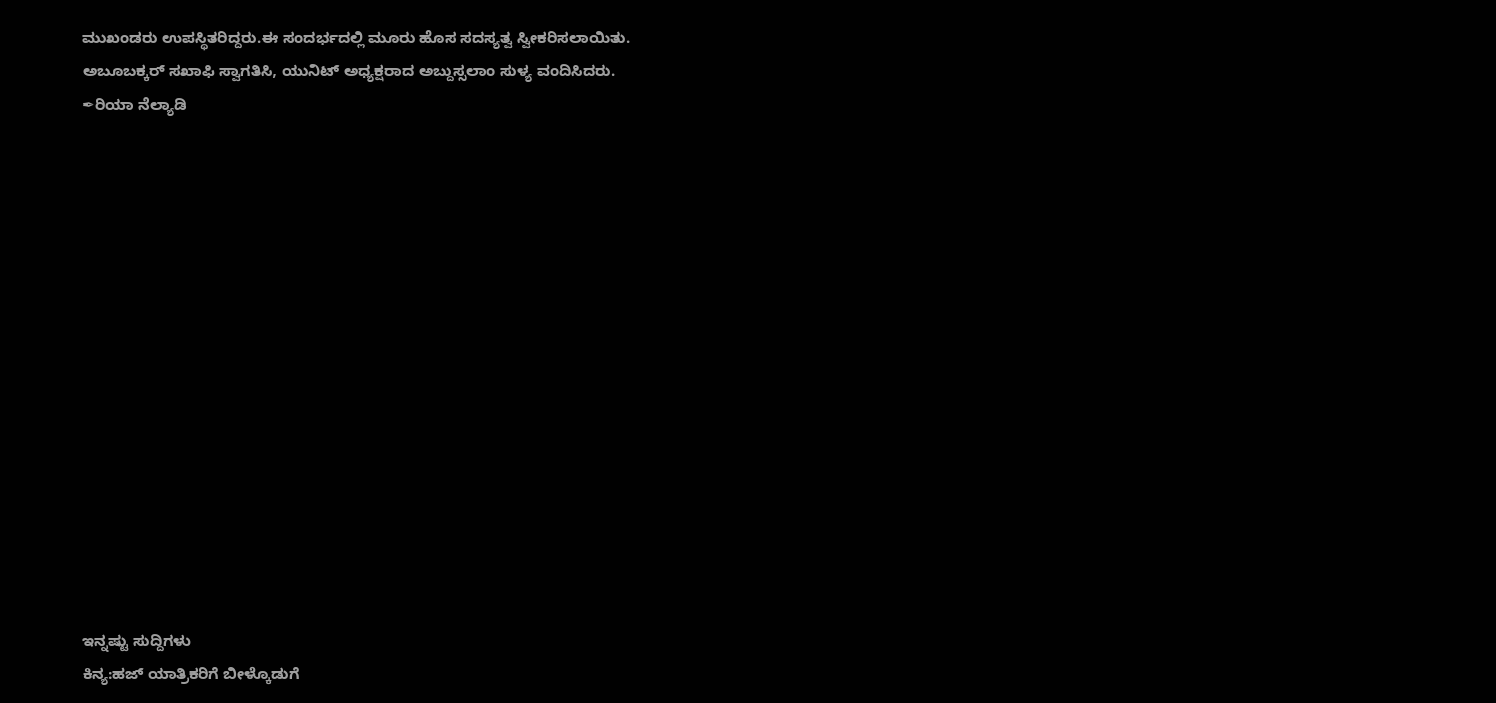ಮುಖಂಡರು ಉಪಸ್ಥಿತರಿದ್ದರು.ಈ ಸಂದರ್ಭದಲ್ಲಿ ಮೂರು ಹೊಸ ಸದಸ್ಯತ್ವ ಸ್ವೀಕರಿಸಲಾಯಿತು.
ಅಬೂಬಕ್ಕರ್ ಸಖಾಫಿ ಸ್ವಾಗತಿಸಿ, ಯುನಿಟ್ ಅಧ್ಯಕ್ಷರಾದ ಅಬ್ದುಸ್ಸಲಾಂ ಸುಳ್ಯ ವಂದಿಸಿದರು.
✒ರಿಯಾ ನೆಲ್ಯಾಡಿ















ಇನ್ನಷ್ಟು ಸುದ್ದಿಗಳು
ಕಿನ್ಯ:ಹಜ್ ಯಾತ್ರಿಕರಿಗೆ ಬೀಳ್ಕೊಡುಗೆ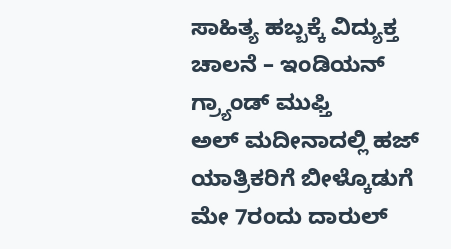ಸಾಹಿತ್ಯ ಹಬ್ಬಕ್ಕೆ ವಿದ್ಯುಕ್ತ ಚಾಲನೆ – ಇಂಡಿಯನ್ ಗ್ರ್ಯಾಂಡ್ ಮುಫ್ತಿ
ಅಲ್ ಮದೀನಾದಲ್ಲಿ ಹಜ್ ಯಾತ್ರಿಕರಿಗೆ ಬೀಳ್ಕೊಡುಗೆ
ಮೇ 7ರಂದು ದಾರುಲ್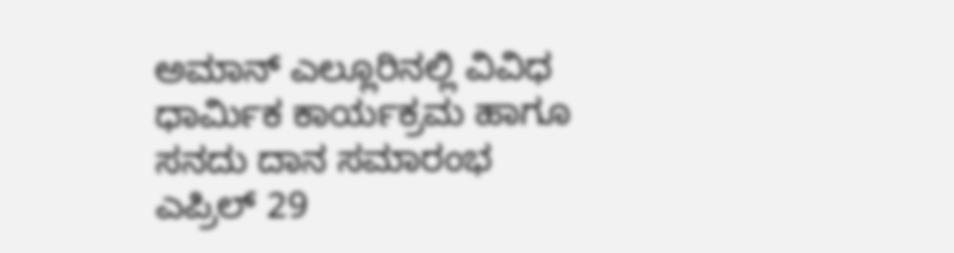ಅಮಾನ್ ಎಲ್ಲೂರಿನಲ್ಲಿ ವಿವಿಧ ಧಾರ್ಮಿಕ ಕಾರ್ಯಕ್ರಮ ಹಾಗೂ ಸನದು ದಾನ ಸಮಾರಂಭ
ಎಪ್ರಿಲ್ 29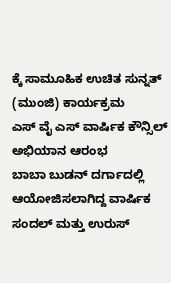ಕ್ಕೆ ಸಾಮೂಹಿಕ ಉಚಿತ ಸುನ್ನತ್ (ಮುಂಜಿ) ಕಾರ್ಯಕ್ರಮ
ಎಸ್ ವೈ ಎಸ್ ವಾರ್ಷಿಕ ಕೌನ್ಸಿಲ್ ಅಭಿಯಾನ ಆರಂಭ
ಬಾಬಾ ಬುಡನ್ ದರ್ಗಾದಲ್ಲಿ ಆಯೋಜಿಸಲಾಗಿದ್ದ ವಾರ್ಷಿಕ ಸಂದಲ್ ಮತ್ತು ಉರುಸ್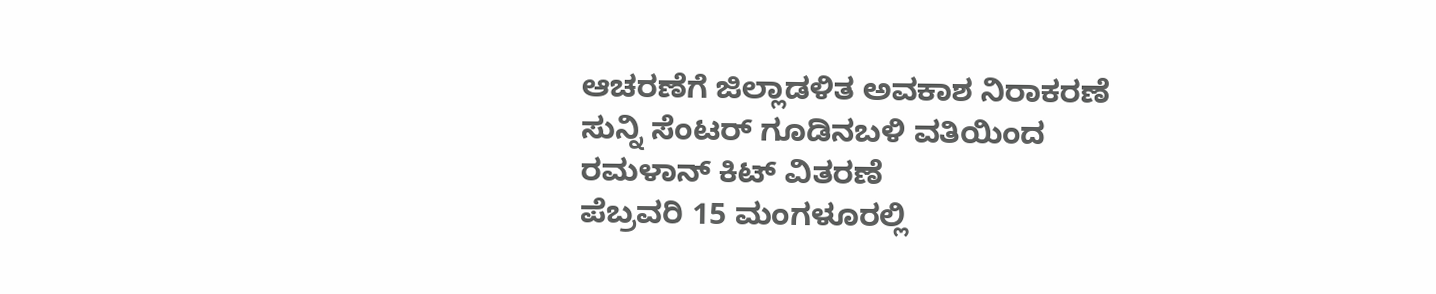ಆಚರಣೆಗೆ ಜಿಲ್ಲಾಡಳಿತ ಅವಕಾಶ ನಿರಾಕರಣೆ
ಸುನ್ನಿ ಸೆಂಟರ್ ಗೂಡಿನಬಳಿ ವತಿಯಿಂದ ರಮಳಾನ್ ಕಿಟ್ ವಿತರಣೆ
ಪೆಬ್ರವರಿ 15 ಮಂಗಳೂರಲ್ಲಿ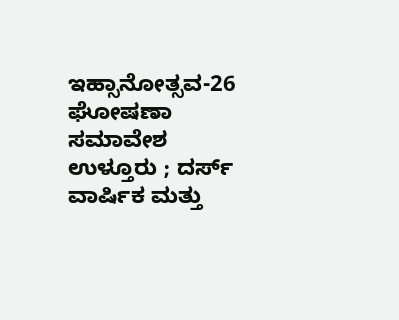ಇಹ್ಸಾನೋತ್ಸವ-26 ಘೋಷಣಾ ಸಮಾವೇಶ
ಉಳ್ತೂರು ; ದರ್ಸ್ ವಾರ್ಷಿಕ ಮತ್ತು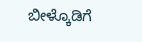ಬೀಳ್ಕೊಡಿಗೆ